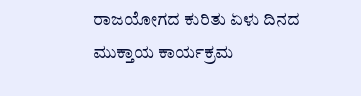ರಾಜಯೋಗದ ಕುರಿತು ಏಳು ದಿನದ ಮುಕ್ತಾಯ ಕಾರ್ಯಕ್ರಮ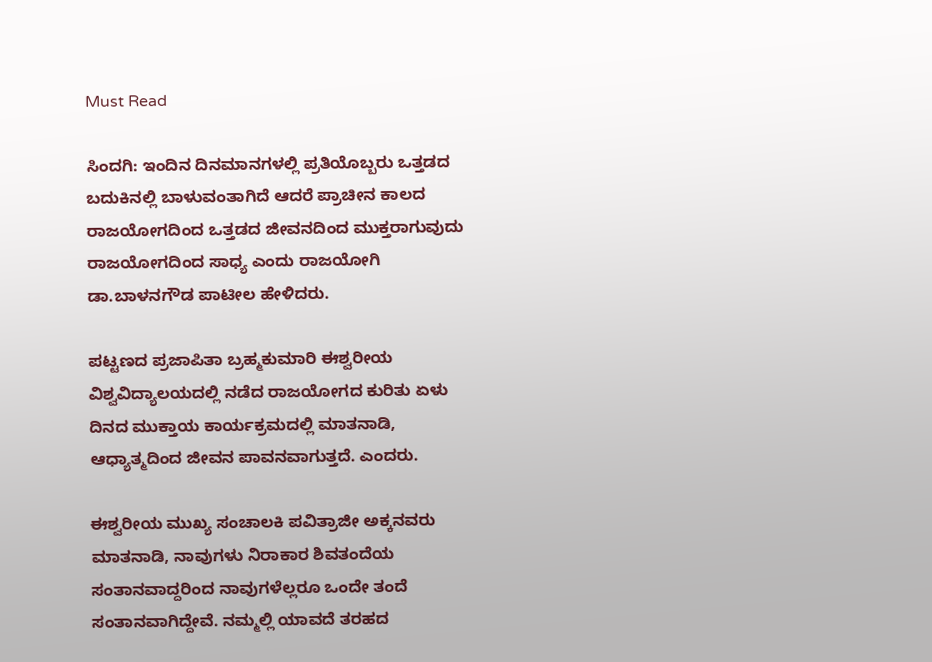Must Read

ಸಿಂದಗಿ: ಇಂದಿನ ದಿನಮಾನಗಳಲ್ಲಿ ಪ್ರತಿಯೊಬ್ಬರು ಒತ್ತಡದ ಬದುಕಿನಲ್ಲಿ ಬಾಳುವಂತಾಗಿದೆ ಆದರೆ ಪ್ರಾಚೀನ ಕಾಲದ ರಾಜಯೋಗದಿಂದ ಒತ್ತಡದ ಜೀವನದಿಂದ ಮುಕ್ತರಾಗುವುದು ರಾಜಯೋಗದಿಂದ ಸಾಧ್ಯ ಎಂದು ರಾಜಯೋಗಿ ಡಾ.ಬಾಳನಗೌಡ ಪಾಟೀಲ ಹೇಳಿದರು.

ಪಟ್ಟಣದ ಪ್ರಜಾಪಿತಾ ಬ್ರಹ್ಮಕುಮಾರಿ ಈಶ್ವರೀಯ ವಿಶ್ವವಿದ್ಯಾಲಯದಲ್ಲಿ ನಡೆದ ರಾಜಯೋಗದ ಕುರಿತು ಏಳು ದಿನದ ಮುಕ್ತಾಯ ಕಾರ್ಯಕ್ರಮದಲ್ಲಿ ಮಾತನಾಡಿ, ಆಧ್ಯಾತ್ಮದಿಂದ ಜೀವನ ಪಾವನವಾಗುತ್ತದೆ. ಎಂದರು.

ಈಶ್ವರೀಯ ಮುಖ್ಯ ಸಂಚಾಲಕಿ ಪವಿತ್ರಾಜೀ ಅಕ್ಕನವರು ಮಾತನಾಡಿ, ನಾವುಗಳು ನಿರಾಕಾರ ಶಿವತಂದೆಯ ಸಂತಾನವಾದ್ದರಿಂದ ನಾವುಗಳೆಲ್ಲರೂ ಒಂದೇ ತಂದೆ ಸಂತಾನವಾಗಿದ್ದೇವೆ. ನಮ್ಮಲ್ಲಿ ಯಾವದೆ ತರಹದ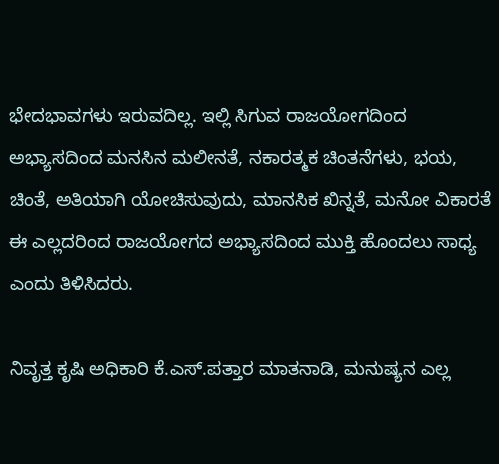ಭೇದಭಾವಗಳು ಇರುವದಿಲ್ಲ. ಇಲ್ಲಿ ಸಿಗುವ ರಾಜಯೋಗದಿಂದ ಅಭ್ಯಾಸದಿಂದ ಮನಸಿನ ಮಲೀನತೆ, ನಕಾರತ್ಮಕ ಚಿಂತನೆಗಳು, ಭಯ, ಚಿಂತೆ, ಅತಿಯಾಗಿ ಯೋಚಿಸುವುದು, ಮಾನಸಿಕ ಖಿನ್ನತೆ, ಮನೋ ವಿಕಾರತೆ ಈ ಎಲ್ಲದರಿಂದ ರಾಜಯೋಗದ ಅಭ್ಯಾಸದಿಂದ ಮುಕ್ತಿ ಹೊಂದಲು ಸಾಧ್ಯ ಎಂದು ತಿಳಿಸಿದರು.

ನಿವೃತ್ತ ಕೃಷಿ ಅಧಿಕಾರಿ ಕೆ.ಎಸ್.ಪತ್ತಾರ ಮಾತನಾಡಿ, ಮನುಷ್ಯನ ಎಲ್ಲ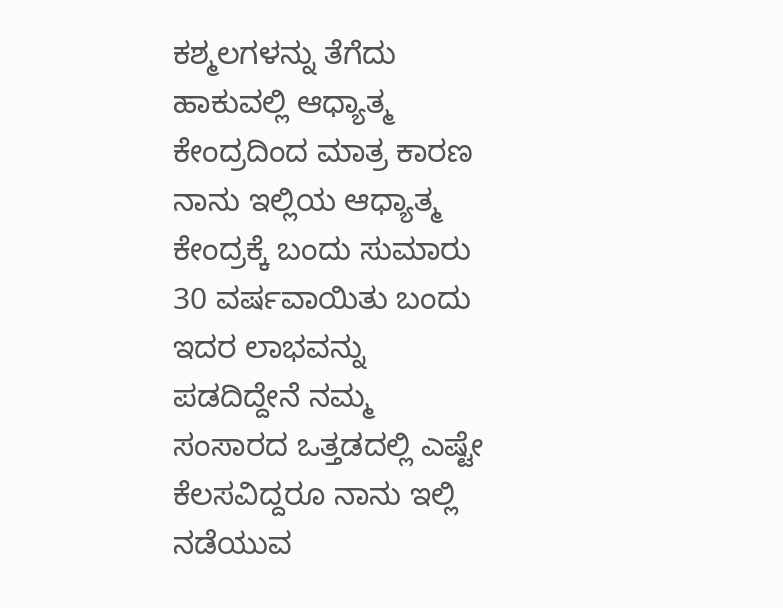ಕಶ್ಮಲಗಳನ್ನು ತೆಗೆದು ಹಾಕುವಲ್ಲಿ ಆಧ್ಯಾತ್ಮ ಕೇಂದ್ರದಿಂದ ಮಾತ್ರ ಕಾರಣ ನಾನು ಇಲ್ಲಿಯ ಆಧ್ಯಾತ್ಮ ಕೇಂದ್ರಕ್ಕೆ ಬಂದು ಸುಮಾರು 30 ವರ್ಷವಾಯಿತು ಬಂದು  ಇದರ ಲಾಭವನ್ನು ಪಡದಿದ್ದೇನೆ ನಮ್ಮ ಸಂಸಾರದ ಒತ್ತಡದಲ್ಲಿ ಎಷ್ಟೇ ಕೆಲಸವಿದ್ದರೂ ನಾನು ಇಲ್ಲಿ ನಡೆಯುವ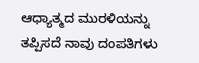ಆಧ್ಯಾತ್ಮದ ಮುರಳಿಯನ್ನು ತಪ್ಪಿಸದೆ ನಾವು ದಂಪತಿಗಳು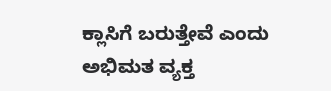ಕ್ಲಾಸಿಗೆ ಬರುತ್ತೇವೆ ಎಂದು ಅಭಿಮತ ವ್ಯಕ್ತ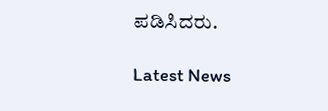ಪಡಿಸಿದರು.

Latest News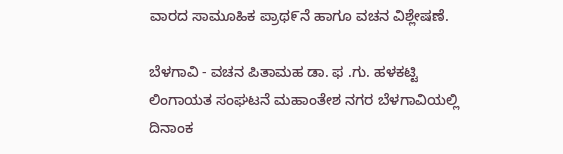ವಾರದ ಸಾಮೂಹಿಕ ಪ್ರಾಥ೯ನೆ ಹಾಗೂ ವಚನ ವಿಶ್ಲೇಷಣೆ.

ಬೆಳಗಾವಿ - ವಚನ ಪಿತಾಮಹ ಡಾ. ಫ .ಗು. ಹಳಕಟ್ಟಿ  ಲಿಂಗಾಯತ ಸಂಘಟನೆ ಮಹಾಂತೇಶ ನಗರ ಬೆಳಗಾವಿಯಲ್ಲಿ ದಿನಾಂಕ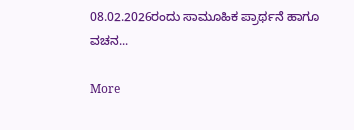08.02.2026ರಂದು ಸಾಮೂಹಿಕ ಪ್ರಾರ್ಥನೆ ಹಾಗೂ ವಚನ...

More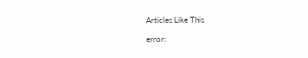Articles Like This

error: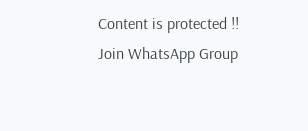Content is protected !!
Join WhatsApp Group